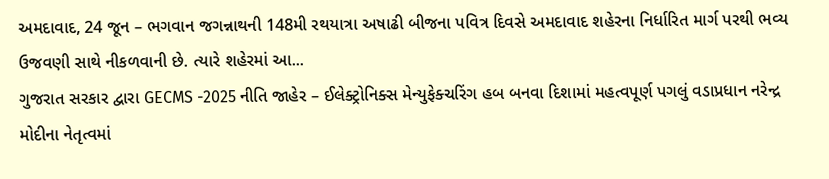અમદાવાદ, 24 જૂન – ભગવાન જગન્નાથની 148મી રથયાત્રા અષાઢી બીજના પવિત્ર દિવસે અમદાવાદ શહેરના નિર્ધારિત માર્ગ પરથી ભવ્ય ઉજવણી સાથે નીકળવાની છે. ત્યારે શહેરમાં આ...
ગુજરાત સરકાર દ્વારા GECMS -2025 નીતિ જાહેર – ઈલેક્ટ્રોનિક્સ મેન્યુફેક્ચરિંગ હબ બનવા દિશામાં મહત્વપૂર્ણ પગલું વડાપ્રધાન નરેન્દ્ર મોદીના નેતૃત્વમાં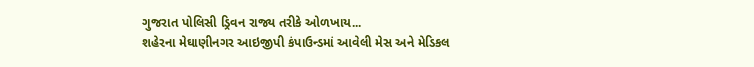ગુજરાત પોલિસી ડ્રિવન રાજ્ય તરીકે ઓળખાય...
શહેરના મેઘાણીનગર આઇજીપી કંપાઉન્ડમાં આવેલી મેસ અને મેડિકલ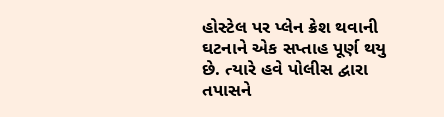હોસ્ટેલ પર પ્લેન ક્રેશ થવાની ઘટનાને એક સપ્તાહ પૂર્ણ થયુ છે. ત્યારે હવે પોલીસ દ્વારા તપાસને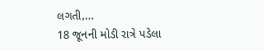લગતી,...
18 જૂનની મોડી રાત્રે પડેલા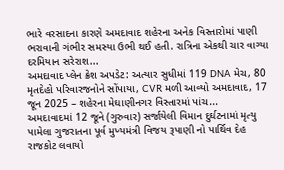ભારે વરસાદના કારણે અમદાવાદ શહેરના અનેક વિસ્તારોમાં પાણી ભરાવાની ગંભીર સમસ્યા ઉભી થઈ હતી. રાત્રિના એકથી ચાર વાગ્યા દરમિયાન સરેરાશ...
અમદાવાદ પ્લેન ક્રેશ અપડેટ: અત્યાર સુધીમાં 119 DNA મેચ, 80 મૃતદેહો પરિવારજનોને સોંપાયા, CVR મળી આવ્યો અમદાવાદ, 17 જૂન 2025 – શહેરના મેઘાણીનગર વિસ્તારમાં પાંચ...
અમદાવાદમાં 12 જૂને (ગુરુવાર) સર્જાયેલી વિમાન દુર્ઘટનામાં મૃત્યુ પામેલા ગુજરાતના પૂર્વ મુખ્યમંત્રી વિજય રૂપાણી નો પાર્થિવ દેહ રાજકોટ લવાયો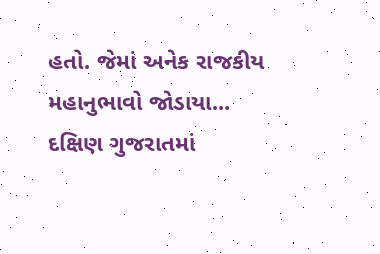હતો. જેમાં અનેક રાજકીય મહાનુભાવો જોડાયા...
દક્ષિણ ગુજરાતમાં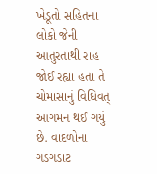ખેડૂતો સહિતના લોકો જેની આતુરતાથી રાહ જોઈ રહ્યા હતા તે ચોમાસાનું વિધિવત્ આગમન થઈ ગયું છે. વાદળોના ગડગડાટ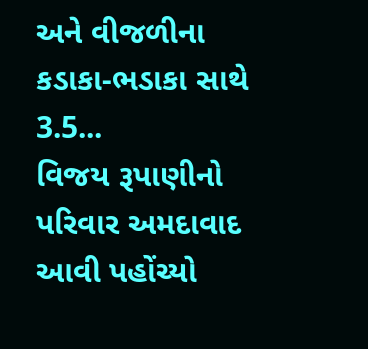અને વીજળીના કડાકા-ભડાકા સાથે 3.5...
વિજય રૂપાણીનો પરિવાર અમદાવાદ આવી પહોંચ્યો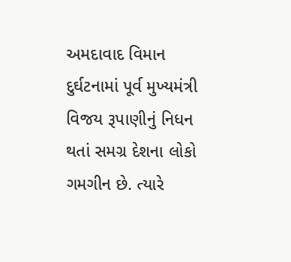અમદાવાદ વિમાન દુર્ઘટનામાં પૂર્વ મુખ્યમંત્રી વિજય રૂપાણીનું નિધન થતાં સમગ્ર દેશના લોકો ગમગીન છે. ત્યારે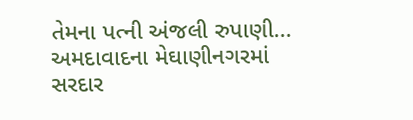તેમના પત્ની અંજલી રુપાણી...
અમદાવાદના મેઘાણીનગરમાં સરદાર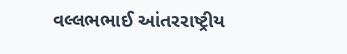વલ્લભભાઈ આંતરરાષ્ટ્રીય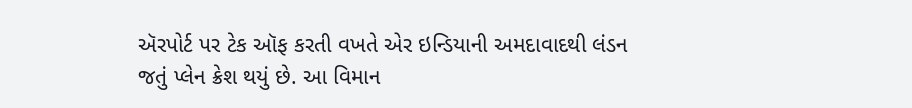ઍરપોર્ટ પર ટેક ઑફ કરતી વખતે એર ઇન્ડિયાની અમદાવાદથી લંડન જતું પ્લેન ક્રેશ થયું છે. આ વિમાન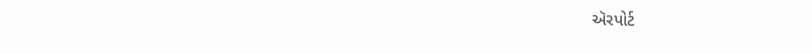ઍરપોર્ટ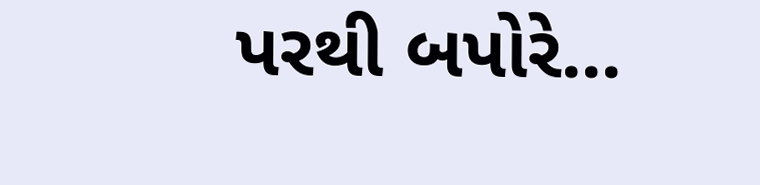પરથી બપોરે...